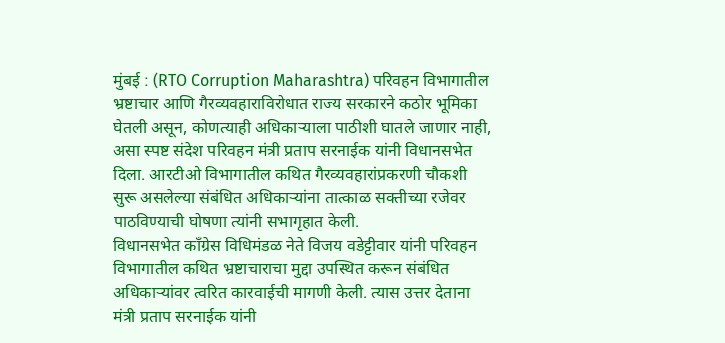मुंबई : (RTO Corruption Maharashtra) परिवहन विभागातील भ्रष्टाचार आणि गैरव्यवहाराविरोधात राज्य सरकारने कठोर भूमिका घेतली असून, कोणत्याही अधिकाऱ्याला पाठीशी घातले जाणार नाही, असा स्पष्ट संदेश परिवहन मंत्री प्रताप सरनाईक यांनी विधानसभेत दिला. आरटीओ विभागातील कथित गैरव्यवहारांप्रकरणी चौकशी सुरू असलेल्या संबंधित अधिकाऱ्यांना तात्काळ सक्तीच्या रजेवर पाठविण्याची घोषणा त्यांनी सभागृहात केली.
विधानसभेत काँग्रेस विधिमंडळ नेते विजय वडेट्टीवार यांनी परिवहन विभागातील कथित भ्रष्टाचाराचा मुद्दा उपस्थित करून संबंधित अधिकाऱ्यांवर त्वरित कारवाईची मागणी केली. त्यास उत्तर देताना मंत्री प्रताप सरनाईक यांनी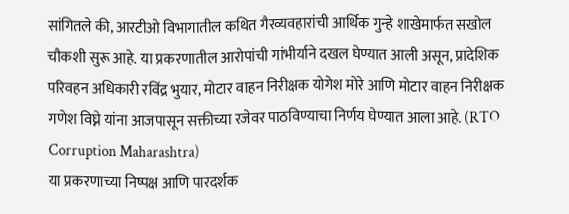सांगितले की, आरटीओ विभागातील कथित गैरव्यवहारांची आर्थिक गुन्हे शाखेमार्फत सखोल चौकशी सुरू आहे. या प्रकरणातील आरोपांची गांभीर्याने दखल घेण्यात आली असून, प्रादेशिक परिवहन अधिकारी रविंद्र भुयार, मोटार वाहन निरीक्षक योगेश मोरे आणि मोटार वाहन निरीक्षक गणेश विघ्ने यांना आजपासून सक्तीच्या रजेवर पाठविण्याचा निर्णय घेण्यात आला आहे. (RTO Corruption Maharashtra)
या प्रकरणाच्या निष्पक्ष आणि पारदर्शक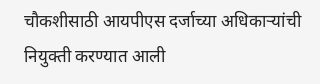चौकशीसाठी आयपीएस दर्जाच्या अधिकाऱ्यांची नियुक्ती करण्यात आली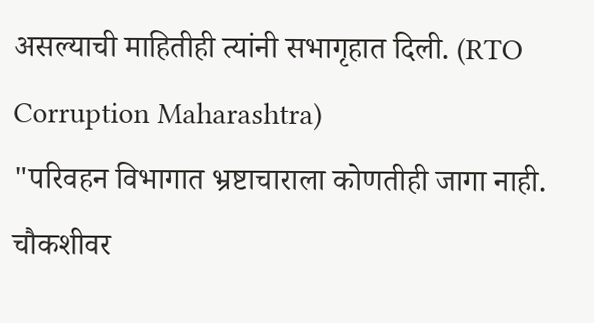असल्याची माहितीही त्यांनी सभागृहात दिली. (RTO Corruption Maharashtra)
"परिवहन विभागात भ्रष्टाचाराला कोणतीही जागा नाही. चौकशीवर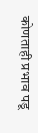कोणताही प्रभाव पडू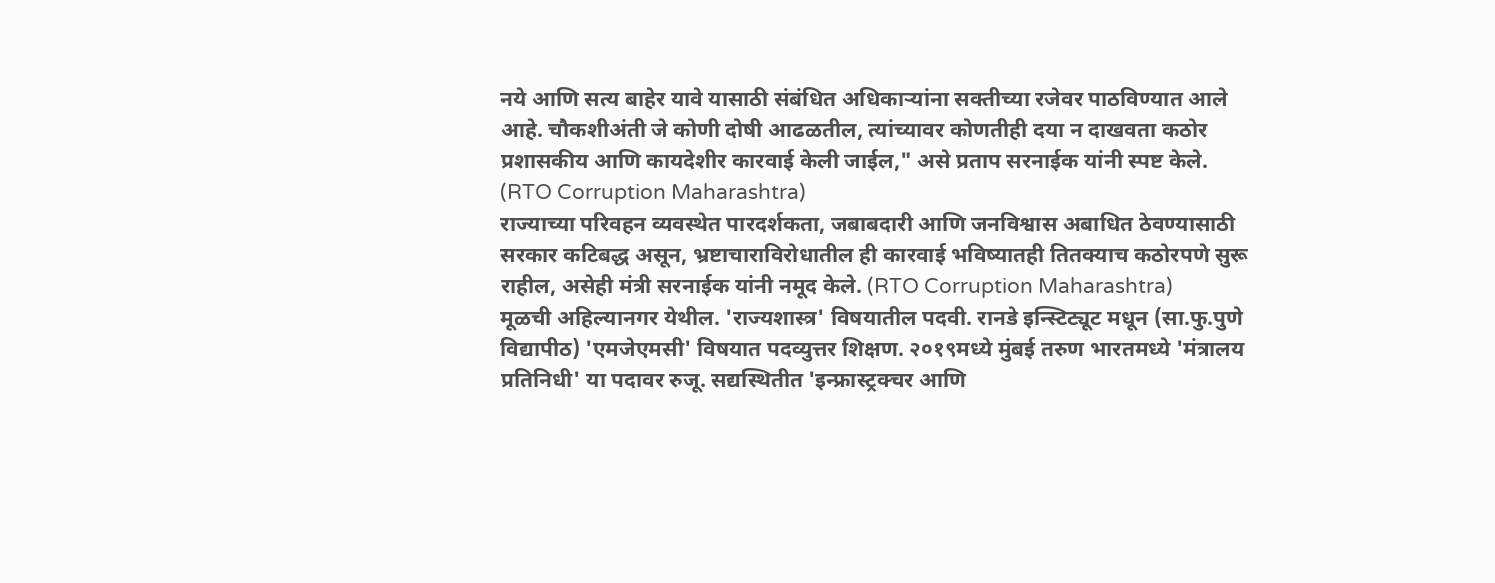नये आणि सत्य बाहेर यावे यासाठी संबंधित अधिकाऱ्यांना सक्तीच्या रजेवर पाठविण्यात आले आहे. चौकशीअंती जे कोणी दोषी आढळतील, त्यांच्यावर कोणतीही दया न दाखवता कठोर प्रशासकीय आणि कायदेशीर कारवाई केली जाईल," असे प्रताप सरनाईक यांनी स्पष्ट केले. (RTO Corruption Maharashtra)
राज्याच्या परिवहन व्यवस्थेत पारदर्शकता, जबाबदारी आणि जनविश्वास अबाधित ठेवण्यासाठी सरकार कटिबद्ध असून, भ्रष्टाचाराविरोधातील ही कारवाई भविष्यातही तितक्याच कठोरपणे सुरू राहील, असेही मंत्री सरनाईक यांनी नमूद केले. (RTO Corruption Maharashtra)
मूळची अहिल्यानगर येथील. 'राज्यशास्त्र' विषयातील पदवी. रानडे इन्स्टिट्यूट मधून (सा.फु.पुणे विद्यापीठ) 'एमजेएमसी' विषयात पदव्युत्तर शिक्षण. २०१९मध्ये मुंबई तरुण भारतमध्ये 'मंत्रालय प्रतिनिधी' या पदावर रुजू. सद्यस्थितीत 'इन्फ्रास्ट्रक्चर आणि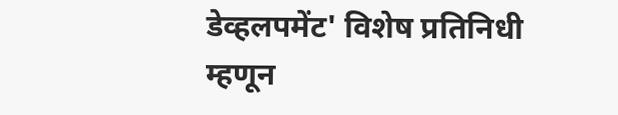डेव्हलपमेंट' विशेष प्रतिनिधी म्हणून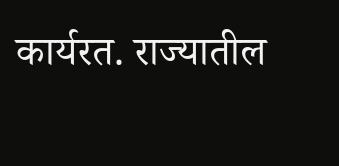कार्यरत. राज्यातील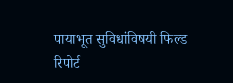पायाभूत सुविधांविषयी फिल्ड रिपोर्ट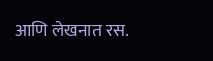आणि लेखनात रस.